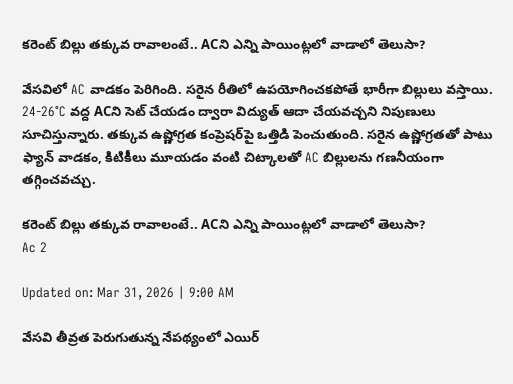కరెంట్‌ బిల్లు తక్కువ రావాలంటే.. ACని ఎన్ని పాయింట్లలో వాడాలో తెలుసా?

వేసవిలో AC వాడకం పెరిగింది. సరైన రీతిలో ఉపయోగించకపోతే భారీగా బిల్లులు వస్తాయి. 24-26°C వద్ద ACని సెట్ చేయడం ద్వారా విద్యుత్ ఆదా చేయవచ్చని నిపుణులు సూచిస్తున్నారు. తక్కువ ఉష్ణోగ్రత కంప్రెషర్‌పై ఒత్తిడి పెంచుతుంది. సరైన ఉష్ణోగ్రతతో పాటు ఫ్యాన్ వాడకం, కిటికీలు మూయడం వంటి చిట్కాలతో AC బిల్లులను గణనీయంగా తగ్గించవచ్చు.

కరెంట్‌ బిల్లు తక్కువ రావాలంటే.. ACని ఎన్ని పాయింట్లలో వాడాలో తెలుసా?
Ac 2

Updated on: Mar 31, 2026 | 9:00 AM

వేసవి తీవ్రత పెరుగుతున్న నేపథ్యంలో ఎయిర్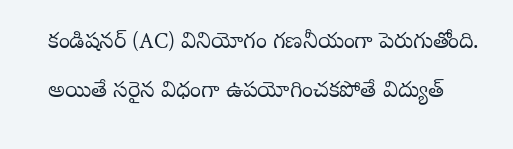కండిషనర్ (AC) వినియోగం గణనీయంగా పెరుగుతోంది. అయితే సరైన విధంగా ఉపయోగించకపోతే విద్యుత్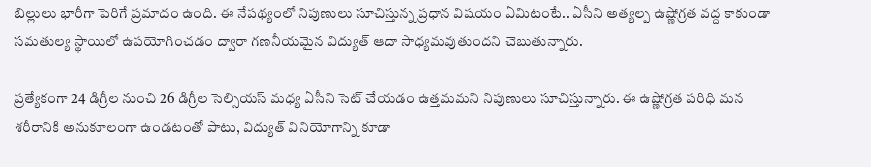బిల్లులు భారీగా పెరిగే ప్రమాదం ఉంది. ఈ నేపథ్యంలో నిపుణులు సూచిస్తున్న ప్రధాన విషయం ఏమిటంటే.. ఏసీని అత్యల్ప ఉష్ణోగ్రత వద్ద కాకుండా సమతుల్య స్థాయిలో ఉపయోగించడం ద్వారా గణనీయమైన విద్యుత్ ఆదా సాధ్యమవుతుందని చెబుతున్నారు.

ప్రత్యేకంగా 24 డిగ్రీల నుంచి 26 డిగ్రీల సెల్సియస్ మధ్య ఏసీని సెట్ చేయడం ఉత్తమమని నిపుణులు సూచిస్తున్నారు. ఈ ఉష్ణోగ్రత పరిధి మన శరీరానికి అనుకూలంగా ఉండటంతో పాటు, విద్యుత్ వినియోగాన్ని కూడా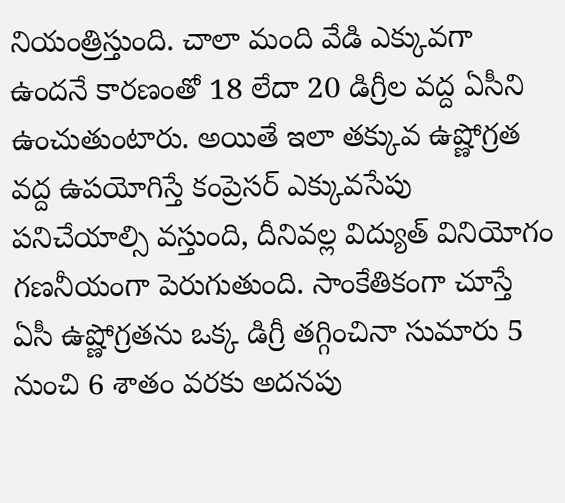నియంత్రిస్తుంది. చాలా మంది వేడి ఎక్కువగా ఉందనే కారణంతో 18 లేదా 20 డిగ్రీల వద్ద ఏసీని ఉంచుతుంటారు. అయితే ఇలా తక్కువ ఉష్ణోగ్రత వద్ద ఉపయోగిస్తే కంప్రెసర్ ఎక్కువసేపు పనిచేయాల్సి వస్తుంది, దీనివల్ల విద్యుత్ వినియోగం గణనీయంగా పెరుగుతుంది. సాంకేతికంగా చూస్తే ఏసీ ఉష్ణోగ్రతను ఒక్క డిగ్రీ తగ్గించినా సుమారు 5 నుంచి 6 శాతం వరకు అదనపు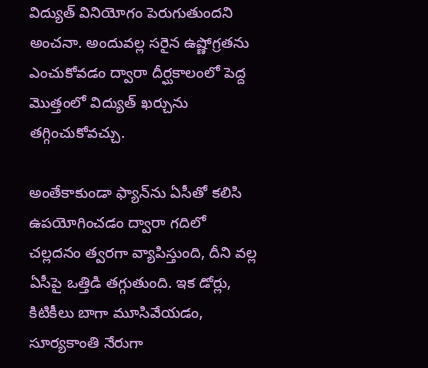విద్యుత్ వినియోగం పెరుగుతుందని అంచనా. అందువల్ల సరైన ఉష్ణోగ్రతను ఎంచుకోవడం ద్వారా దీర్ఘకాలంలో పెద్ద మొత్తంలో విద్యుత్ ఖర్చును తగ్గించుకోవచ్చు.

అంతేకాకుండా ఫ్యాన్‌ను ఏసీతో కలిసి ఉపయోగించడం ద్వారా గదిలో చల్లదనం త్వరగా వ్యాపిస్తుంది, దీని వల్ల ఏసీపై ఒత్తిడి తగ్గుతుంది. ఇక డోర్లు, కిటికీలు బాగా మూసివేయడం, సూర్యకాంతి నేరుగా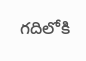గదిలోకి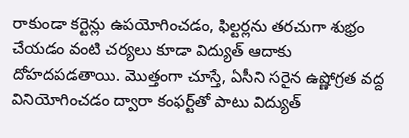రాకుండా కర్టెన్లు ఉపయోగించడం, ఫిల్టర్లను తరచుగా శుభ్రం చేయడం వంటి చర్యలు కూడా విద్యుత్ ఆదాకు దోహదపడతాయి. మొత్తంగా చూస్తే, ఏసీని సరైన ఉష్ణోగ్రత వద్ద వినియోగించడం ద్వారా కంఫర్ట్‌తో పాటు విద్యుత్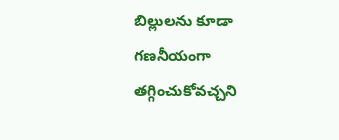బిల్లులను కూడా గణనీయంగా తగ్గించుకోవచ్చని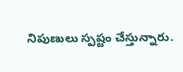నిపుణులు స్పష్టం చేస్తున్నారు.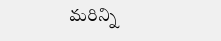మరిన్ని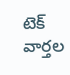టెక్‌ వార్తల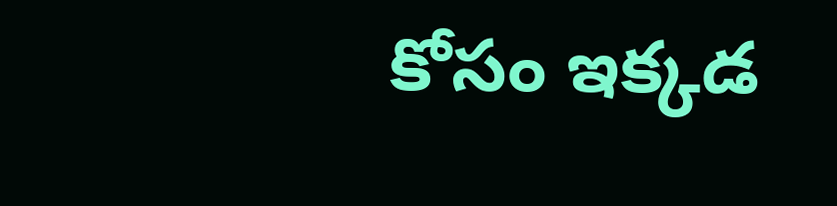కోసం ఇక్కడ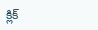క్లిక్‌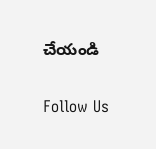చేయండి

Follow Us